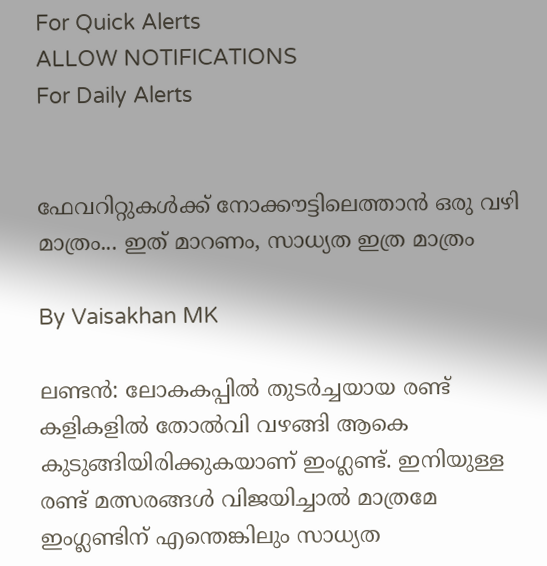For Quick Alerts
ALLOW NOTIFICATIONS
For Daily Alerts


ഫേവറിറ്റുകള്‍ക്ക് നോക്കൗട്ടിലെത്താന്‍ ഒരു വഴി മാത്രം... ഇത് മാറണം, സാധ്യത ഇത്ര മാത്രം

By Vaisakhan MK

ലണ്ടന്‍: ലോകകപ്പില്‍ തുടര്‍ച്ചയായ രണ്ട് കളികളില്‍ തോല്‍വി വഴങ്ങി ആകെ കുടുങ്ങിയിരിക്കുകയാണ് ഇംഗ്ലണ്ട്. ഇനിയുള്ള രണ്ട് മത്സരങ്ങള്‍ വിജയിച്ചാല്‍ മാത്രമേ ഇംഗ്ലണ്ടിന് എന്തെങ്കിലും സാധ്യത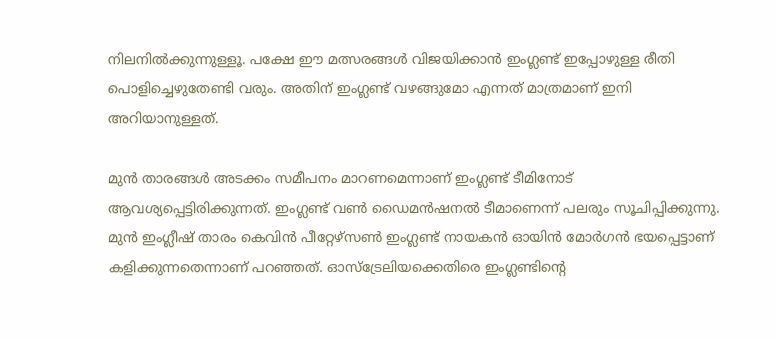നിലനില്‍ക്കുന്നുള്ളൂ. പക്ഷേ ഈ മത്സരങ്ങള്‍ വിജയിക്കാന്‍ ഇംഗ്ലണ്ട് ഇപ്പോഴുള്ള രീതി പൊളിച്ചെഴുതേണ്ടി വരും. അതിന് ഇംഗ്ലണ്ട് വഴങ്ങുമോ എന്നത് മാത്രമാണ് ഇനി അറിയാനുള്ളത്.

മുന്‍ താരങ്ങള്‍ അടക്കം സമീപനം മാറണമെന്നാണ് ഇംഗ്ലണ്ട് ടീമിനോട് ആവശ്യപ്പെട്ടിരിക്കുന്നത്. ഇംഗ്ലണ്ട് വണ്‍ ഡൈമന്‍ഷനല്‍ ടീമാണെന്ന് പലരും സൂചിപ്പിക്കുന്നു. മുന്‍ ഇംഗ്ലീഷ് താരം കെവിന്‍ പീറ്റേഴ്‌സണ്‍ ഇംഗ്ലണ്ട് നായകന്‍ ഓയിന്‍ മോര്‍ഗന്‍ ഭയപ്പെട്ടാണ് കളിക്കുന്നതെന്നാണ് പറഞ്ഞത്. ഓസ്‌ട്രേലിയക്കെതിരെ ഇംഗ്ലണ്ടിന്റെ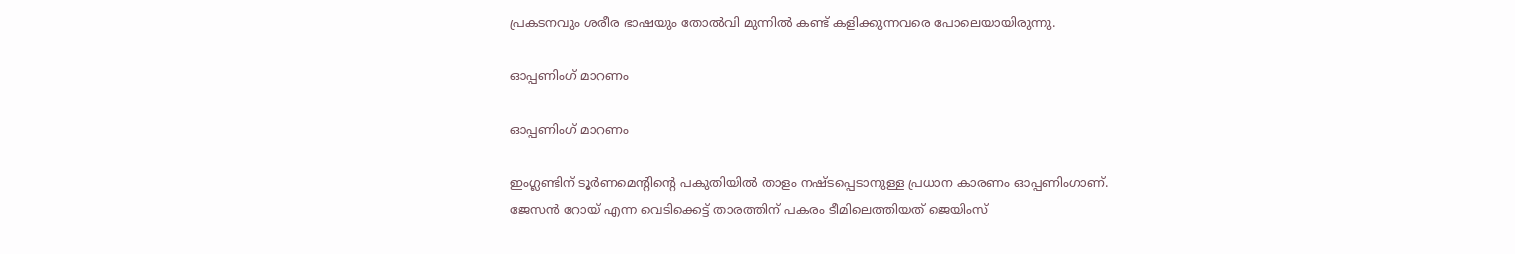പ്രകടനവും ശരീര ഭാഷയും തോല്‍വി മുന്നില്‍ കണ്ട് കളിക്കുന്നവരെ പോലെയായിരുന്നു.

ഓപ്പണിംഗ് മാറണം

ഓപ്പണിംഗ് മാറണം

ഇംഗ്ലണ്ടിന് ടൂര്‍ണമെന്റിന്റെ പകുതിയില്‍ താളം നഷ്ടപ്പെടാനുള്ള പ്രധാന കാരണം ഓപ്പണിംഗാണ്. ജേസന്‍ റോയ് എന്ന വെടിക്കെട്ട് താരത്തിന് പകരം ടീമിലെത്തിയത് ജെയിംസ്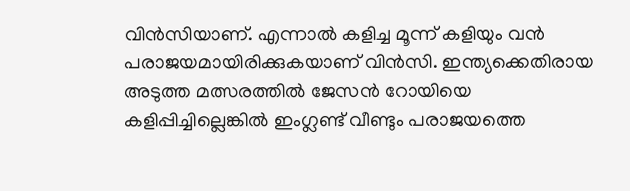വിന്‍സിയാണ്. എന്നാല്‍ കളിച്ച മൂന്ന് കളിയും വന്‍ പരാജയമായിരിക്കുകയാണ് വിന്‍സി. ഇന്ത്യക്കെതിരായ അടുത്ത മത്സരത്തില്‍ ജേസന്‍ റോയിയെ കളിപ്പിച്ചില്ലെങ്കില്‍ ഇംഗ്ലണ്ട് വീണ്ടും പരാജയത്തെ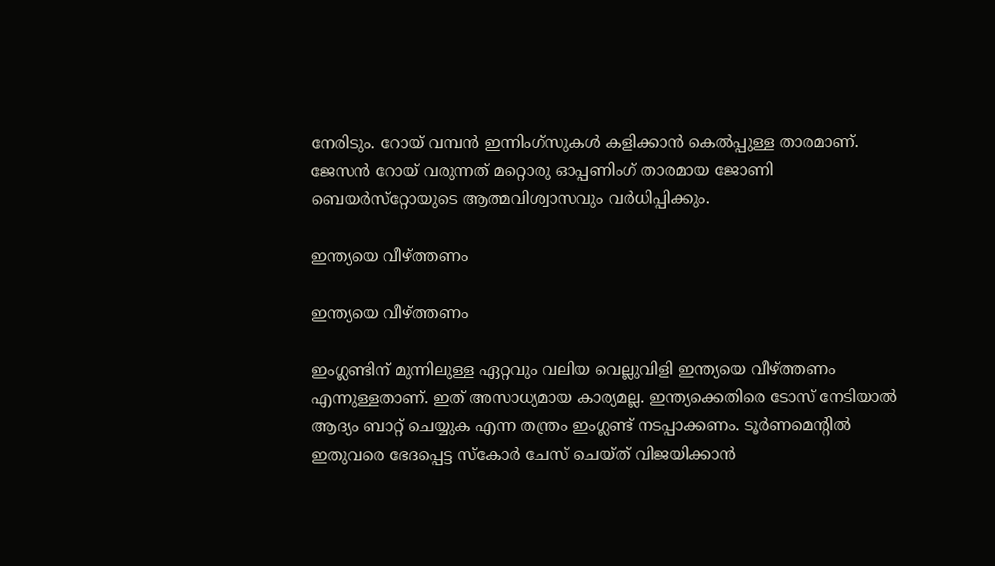നേരിടും. റോയ് വമ്പന്‍ ഇന്നിംഗ്‌സുകള്‍ കളിക്കാന്‍ കെല്‍പ്പുള്ള താരമാണ്. ജേസന്‍ റോയ് വരുന്നത് മറ്റൊരു ഓപ്പണിംഗ് താരമായ ജോണി ബെയര്‍സ്‌റ്റോയുടെ ആത്മവിശ്വാസവും വര്‍ധിപ്പിക്കും.

ഇന്ത്യയെ വീഴ്ത്തണം

ഇന്ത്യയെ വീഴ്ത്തണം

ഇംഗ്ലണ്ടിന് മുന്നിലുള്ള ഏറ്റവും വലിയ വെല്ലുവിളി ഇന്ത്യയെ വീഴ്ത്തണം എന്നുള്ളതാണ്. ഇത് അസാധ്യമായ കാര്യമല്ല. ഇന്ത്യക്കെതിരെ ടോസ് നേടിയാല്‍ ആദ്യം ബാറ്റ് ചെയ്യുക എന്ന തന്ത്രം ഇംഗ്ലണ്ട് നടപ്പാക്കണം. ടൂര്‍ണമെന്റില്‍ ഇതുവരെ ഭേദപ്പെട്ട സ്‌കോര്‍ ചേസ് ചെയ്ത് വിജയിക്കാന്‍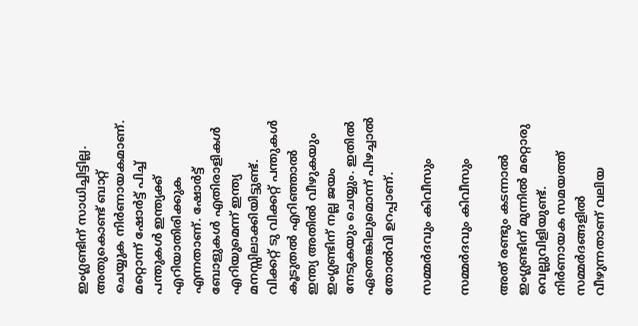ഇംഗ്ലണ്ടിന് സാധിച്ചിട്ടില്ല. അതുകൊണ്ട് ബാറ്റ് ചെയ്യുക നിര്‍ണായകമാണ്. മറ്റൊന്ന് ഷോര്‍ട്ട് പിച്ച് പന്തുകള്‍ ഇന്ത്യക്ക് എറിയാതിരിക്കുക എന്നതാണ്. ഷോര്‍ട്ട് ബോളുകള്‍ എതിരാളികള്‍ എറിയുമെന്ന് ഇന്ത്യ മനസ്സിലാക്കിയിട്ടുണ്ട്. വിക്കറ്റ് ടു വിക്കറ്റ് പന്തുകള്‍ കൂടുതല്‍ എറിഞ്ഞാല്‍ ഇന്ത്യ അതില്‍ വീഴുകയും ഇംഗ്ലണ്ടിന് നല്ല ജയം നേടുകയും ചെയ്യും. ഇതില്‍ ഏതെങ്കിലുമൊന്ന് പിഴച്ചാല്‍ തോല്‍വി ഉറപ്പാണ്.

സമ്മര്‍ദവും കിവീസും

സമ്മര്‍ദവും കിവീസും

അത് രണ്ടും കടന്നാല്‍ ഇംഗ്ലണ്ടിന് മുന്നില്‍ മറ്റൊരു വെല്ലുവിളിയുണ്ട്. നിര്‍ണായക സമയത്ത് സമ്മര്‍ദങ്ങളില്‍ വീഴുന്നതാണ് വലിയ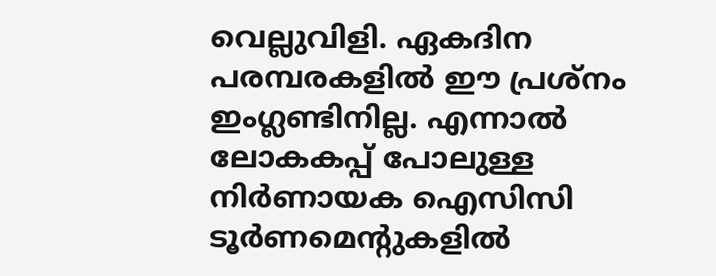വെല്ലുവിളി. ഏകദിന പരമ്പരകളില്‍ ഈ പ്രശ്‌നം ഇംഗ്ലണ്ടിനില്ല. എന്നാല്‍ ലോകകപ്പ് പോലുള്ള നിര്‍ണായക ഐസിസി ടൂര്‍ണമെന്റുകളില്‍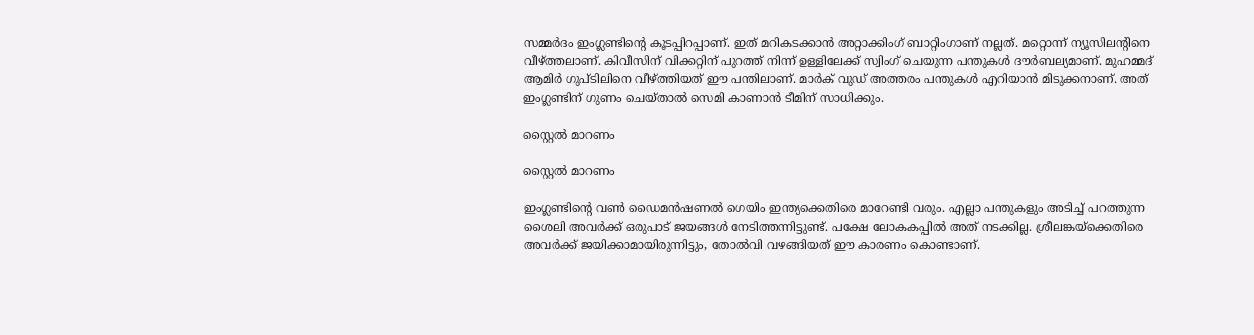സമ്മര്‍ദം ഇംഗ്ലണ്ടിന്റെ കൂടപ്പിറപ്പാണ്. ഇത് മറികടക്കാന്‍ അറ്റാക്കിംഗ് ബാറ്റിംഗാണ് നല്ലത്. മറ്റൊന്ന് ന്യൂസിലന്റിനെ വീഴ്ത്തലാണ്. കിവീസിന് വിക്കറ്റിന് പുറത്ത് നിന്ന് ഉള്ളിലേക്ക് സ്വിംഗ് ചെയുന്ന പന്തുകള്‍ ദൗര്‍ബല്യമാണ്. മുഹമ്മദ് ആമിര്‍ ഗുപ്ടിലിനെ വീഴ്ത്തിയത് ഈ പന്തിലാണ്. മാര്‍ക് വുഡ് അത്തരം പന്തുകള്‍ എറിയാന്‍ മിടുക്കനാണ്. അത് ഇംഗ്ലണ്ടിന് ഗുണം ചെയ്താല്‍ സെമി കാണാന്‍ ടീമിന് സാധിക്കും.

സ്റ്റൈല്‍ മാറണം

സ്റ്റൈല്‍ മാറണം

ഇംഗ്ലണ്ടിന്റെ വണ്‍ ഡൈമന്‍ഷണല്‍ ഗെയിം ഇന്ത്യക്കെതിരെ മാറേണ്ടി വരും. എല്ലാ പന്തുകളും അടിച്ച് പറത്തുന്ന ശൈലി അവര്‍ക്ക് ഒരുപാട് ജയങ്ങള്‍ നേടിത്തന്നിട്ടുണ്ട്. പക്ഷേ ലോകകപ്പില്‍ അത് നടക്കില്ല. ശ്രീലങ്കയ്‌ക്കെതിരെ അവര്‍ക്ക് ജയിക്കാമായിരുന്നിട്ടും, തോല്‍വി വഴങ്ങിയത് ഈ കാരണം കൊണ്ടാണ്.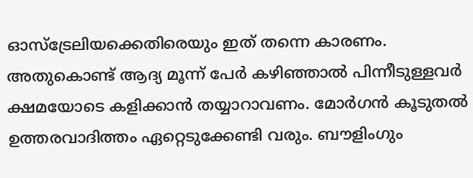ഓസ്‌ട്രേലിയക്കെതിരെയും ഇത് തന്നെ കാരണം. അതുകൊണ്ട് ആദ്യ മൂന്ന് പേര്‍ കഴിഞ്ഞാല്‍ പിന്നീടുള്ളവര്‍ ക്ഷമയോടെ കളിക്കാന്‍ തയ്യാറാവണം. മോര്‍ഗന്‍ കൂടുതല്‍ ഉത്തരവാദിത്തം ഏറ്റെടുക്കേണ്ടി വരും. ബൗളിംഗും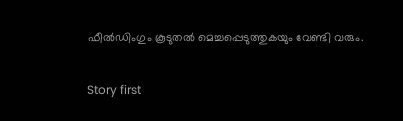ഫീല്‍ഡിംഗും കൂടുതല്‍ മെച്ചപ്പെടുത്തുകയും വേണ്ടി വരും.

Story first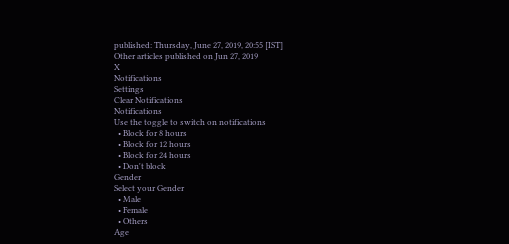published: Thursday, June 27, 2019, 20:55 [IST]
Other articles published on Jun 27, 2019
X
Notifications
Settings
Clear Notifications
Notifications
Use the toggle to switch on notifications
  • Block for 8 hours
  • Block for 12 hours
  • Block for 24 hours
  • Don't block
Gender
Select your Gender
  • Male
  • Female
  • Others
Age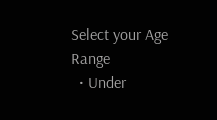Select your Age Range
  • Under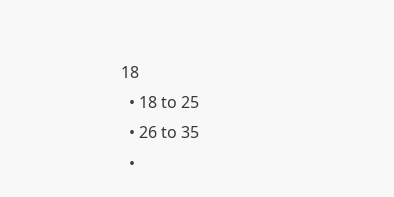18
  • 18 to 25
  • 26 to 35
  •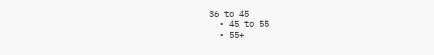36 to 45
  • 45 to 55
  • 55+